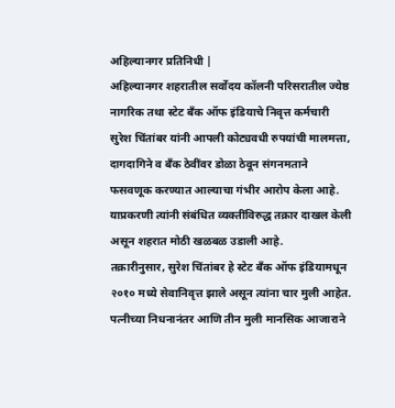अहिल्यानगर प्रतिनिधी |
अहिल्यानगर शहरातील सर्वोदय कॉलनी परिसरातील ज्येष्ठ नागरिक तथा स्टेट बँक ऑफ इंडियाचे निवृत्त कर्मचारी सुरेश चिंतांबर यांनी आपली कोट्यवधी रुपयांची मालमत्ता, दागदागिने व बँक ठेवींवर डोळा ठेवून संगनमताने फसवणूक करण्यात आल्याचा गंभीर आरोप केला आहे. याप्रकरणी त्यांनी संबंधित व्यक्तींविरुद्ध तक्रार दाखल केली असून शहरात मोठी खळबळ उडाली आहे.
तक्रारीनुसार, सुरेश चिंतांबर हे स्टेट बँक ऑफ इंडियामधून २०१० मध्ये सेवानिवृत्त झाले असून त्यांना चार मुली आहेत. पत्नीच्या निधनानंतर आणि तीन मुली मानसिक आजाराने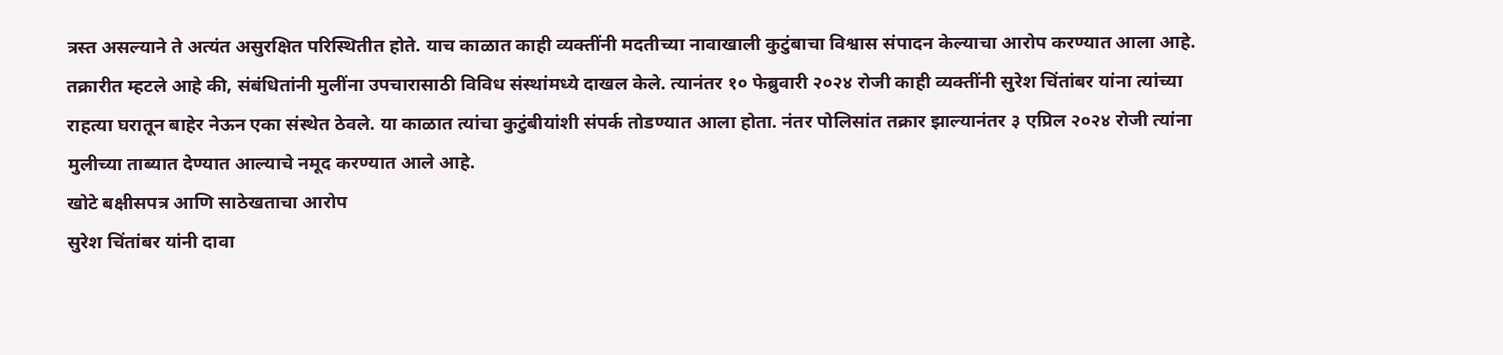त्रस्त असल्याने ते अत्यंत असुरक्षित परिस्थितीत होते. याच काळात काही व्यक्तींनी मदतीच्या नावाखाली कुटुंबाचा विश्वास संपादन केल्याचा आरोप करण्यात आला आहे.
तक्रारीत म्हटले आहे की, संबंधितांनी मुलींना उपचारासाठी विविध संस्थांमध्ये दाखल केले. त्यानंतर १० फेब्रुवारी २०२४ रोजी काही व्यक्तींनी सुरेश चिंतांबर यांना त्यांच्या राहत्या घरातून बाहेर नेऊन एका संस्थेत ठेवले. या काळात त्यांचा कुटुंबीयांशी संपर्क तोडण्यात आला होता. नंतर पोलिसांत तक्रार झाल्यानंतर ३ एप्रिल २०२४ रोजी त्यांना मुलीच्या ताब्यात देण्यात आल्याचे नमूद करण्यात आले आहे.
खोटे बक्षीसपत्र आणि साठेखताचा आरोप
सुरेश चिंतांबर यांनी दावा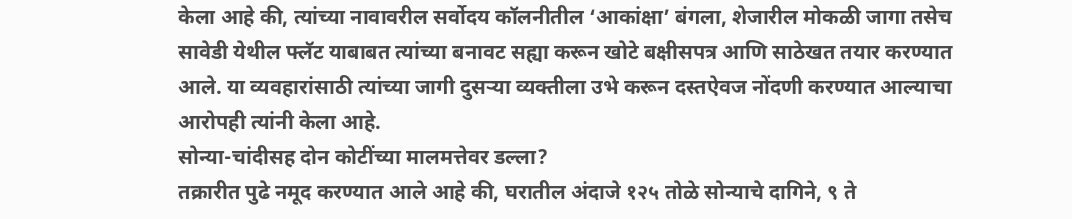केला आहे की, त्यांच्या नावावरील सर्वोदय कॉलनीतील ‘आकांक्षा’ बंगला, शेजारील मोकळी जागा तसेच सावेडी येथील फ्लॅट याबाबत त्यांच्या बनावट सह्या करून खोटे बक्षीसपत्र आणि साठेखत तयार करण्यात आले. या व्यवहारांसाठी त्यांच्या जागी दुसऱ्या व्यक्तीला उभे करून दस्तऐवज नोंदणी करण्यात आल्याचा आरोपही त्यांनी केला आहे.
सोन्या-चांदीसह दोन कोटींच्या मालमत्तेवर डल्ला?
तक्रारीत पुढे नमूद करण्यात आले आहे की, घरातील अंदाजे १२५ तोळे सोन्याचे दागिने, ९ ते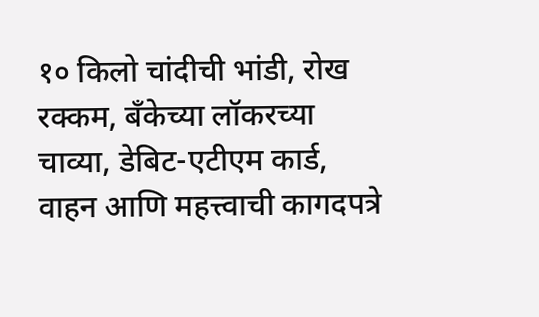१० किलो चांदीची भांडी, रोख रक्कम, बँकेच्या लॉकरच्या चाव्या, डेबिट-एटीएम कार्ड, वाहन आणि महत्त्वाची कागदपत्रे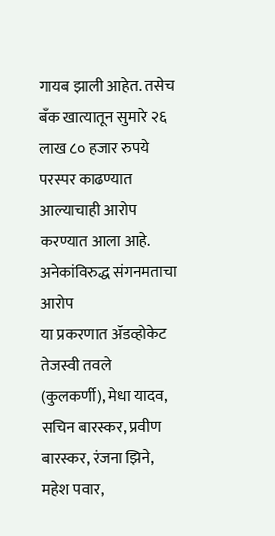गायब झाली आहेत. तसेच बँक खात्यातून सुमारे २६ लाख ८० हजार रुपये परस्पर काढण्यात आल्याचाही आरोप करण्यात आला आहे.
अनेकांविरुद्ध संगनमताचा आरोप
या प्रकरणात ॲडव्होकेट तेजस्वी तवले (कुलकर्णी), मेधा यादव, सचिन बारस्कर, प्रवीण बारस्कर, रंजना झिने, महेश पवार,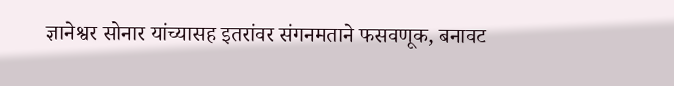ज्ञानेश्वर सोनार यांच्यासह इतरांवर संगनमताने फसवणूक, बनावट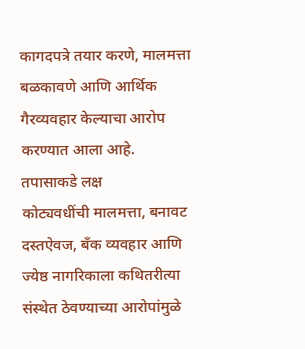कागदपत्रे तयार करणे, मालमत्ता बळकावणे आणि आर्थिक गैरव्यवहार केल्याचा आरोप करण्यात आला आहे.
तपासाकडे लक्ष
कोट्यवधींची मालमत्ता, बनावट दस्तऐवज, बँक व्यवहार आणि ज्येष्ठ नागरिकाला कथितरीत्या संस्थेत ठेवण्याच्या आरोपांमुळे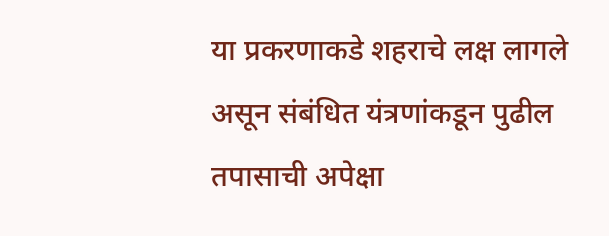या प्रकरणाकडे शहराचे लक्ष लागले असून संबंधित यंत्रणांकडून पुढील तपासाची अपेक्षा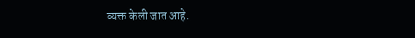व्यक्त केली जात आहे.